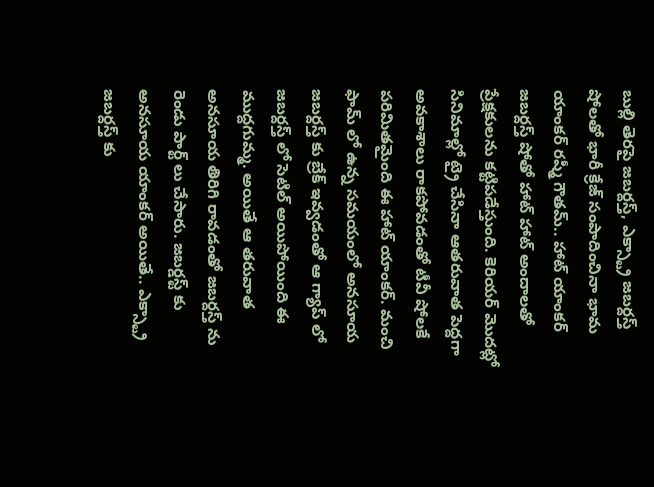బుల్లి తెరపై జబర్దస్త్, ఎక్స్ట్రా జబర్దస్త్ షోలతో భారీ క్రేజ్ సంపాదించినా భామ యాంకర్ రష్మీ గౌతమ్.. హాట్ యాంకర్ జబర్దస్త్ షోతో హాట్ హాట్ అందాలతో ప్రేక్షకులను కట్టిపడేస్తుంది. కెరియర్ మొదట్లో సినిమాల్లో ట్రై చేసినా ఆతరువాత పెద్దగా అవకాశాలు రాకపోవడంతో టీవీ షోలకే పరిమితమైంది ఈ హాట్ యాంకర్. మంచి ఫామ్ లో ఉన్న సమయంలో అనసూయ జబర్దస్త్ కు బ్రేక్ ఇవ్వడంతో ఆ గ్యాప్ లో జబర్దస్త్ లో సెటిల్ అయిపోయింది ఈ ముద్దగుమ్మ. అయితే ఆ తరువాత అనసూయ తిరిగి రావడంతో జబర్దస్త్ ను రెండు పార్ట్ లు చేసారు. జబర్డస్ట్ కు అనసూయ యాంకర్ అయితే.. ఎక్స్ట్రా జబర్దస్త్ కు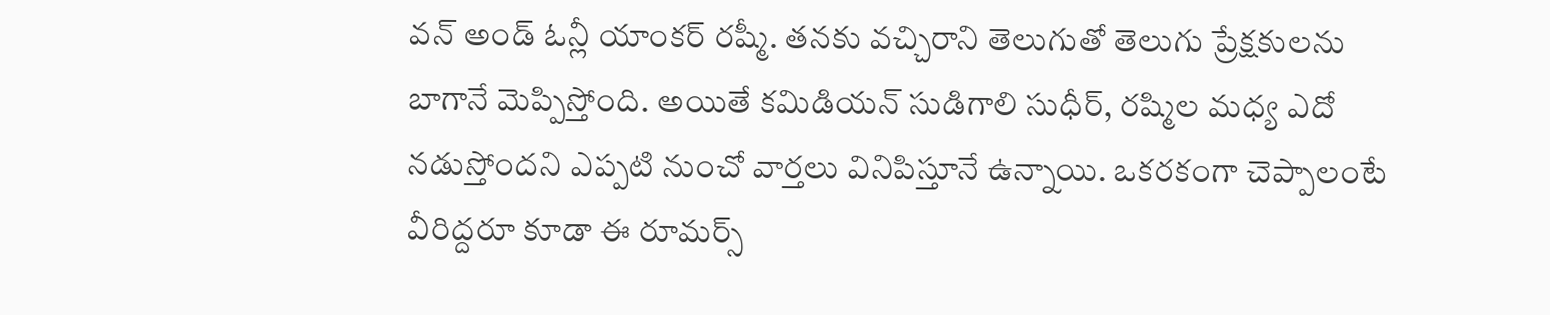వన్ అండ్ ఓన్లీ యాంకర్ రష్మీ. తనకు వచ్చిరాని తెలుగుతో తెలుగు ప్రేక్షకులను బాగానే మెప్పిస్తోంది. అయితే కమిడియన్ సుడిగాలి సుధీర్, రష్మిల మధ్య ఎదో నడుస్తోందని ఎప్పటి నుంచో వార్తలు వినిపిస్తూనే ఉన్నాయి. ఒకరకంగా చెప్పాలంటే వీరిద్దరూ కూడా ఈ రూమర్స్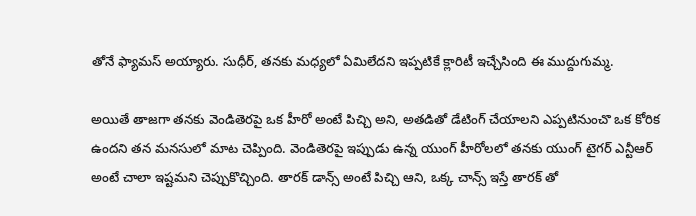తోనే ఫ్యామస్ అయ్యారు. సుధీర్, తనకు మధ్యలో ఏమిలేదని ఇప్పటికే క్లారిటీ ఇచ్చేసింది ఈ ముద్దుగుమ్మ.

అయితే తాజగా తనకు వెండితెరపై ఒక హీరో అంటే పిచ్చి అని, అతడితో డేటింగ్ చేయాలని ఎప్పటినుంచొ ఒక కోరిక ఉందని తన మనసులో మాట చెప్పింది. వెండితెరపై ఇప్పుడు ఉన్న యుంగ్ హీరోలలో తనకు యుంగ్ టైగర్ ఎన్టీఆర్ అంటే చాలా ఇష్టమని చెప్పుకొచ్చింది. తారక్ డాన్స్ అంటే పిచ్చి ఆని, ఒక్క చాన్స్ ఇస్తే తారక్ తో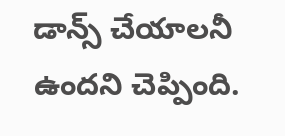డాన్స్ చేయాలనీ ఉందని చెప్పింది.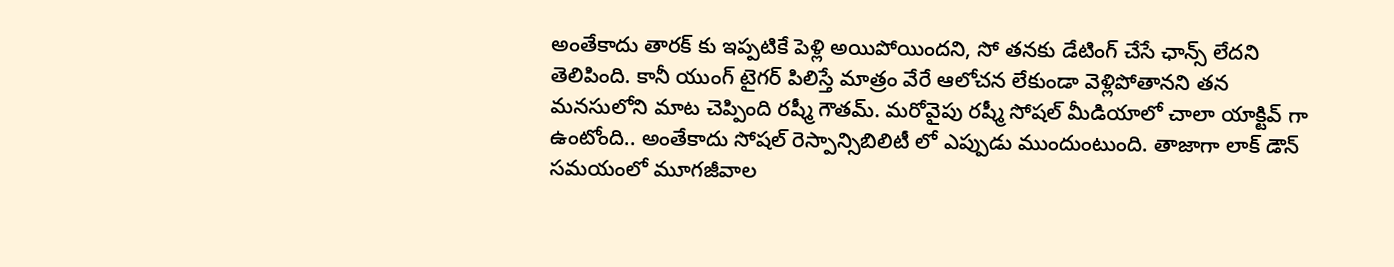అంతేకాదు తారక్ కు ఇప్పటికే పెళ్లి అయిపోయిందని, సో తనకు డేటింగ్ చేసే ఛాన్స్ లేదని తెలిపింది. కానీ యుంగ్ టైగర్ పిలిస్తే మాత్రం వేరే ఆలోచన లేకుండా వెళ్లిపోతానని తన మనసులోని మాట చెప్పింది రష్మీ గౌతమ్. మరోవైపు రష్మీ సోషల్ మీడియాలో చాలా యాక్టివ్ గా ఉంటోంది.. అంతేకాదు సోషల్ రెస్పాన్సిబిలిటీ లో ఎప్పుడు ముందుంటుంది. తాజాగా లాక్ డౌన్ సమయంలో మూగజీవాల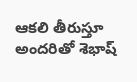ఆకలి తీరుస్తూ అందరితో శెభాష్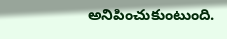అనిపించుకుంటుంది.